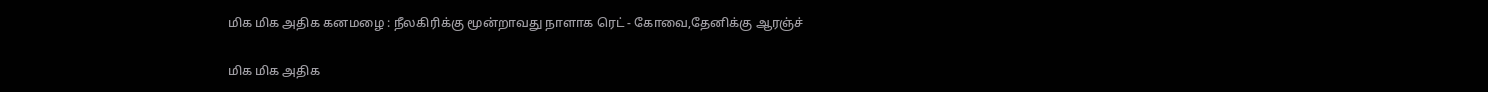மிக மிக அதிக கனமழை : நீலகிரிக்கு மூன்றாவது நாளாக ரெட் - கோவை,தேனிக்கு ஆரஞ்ச்

மிக மிக அதிக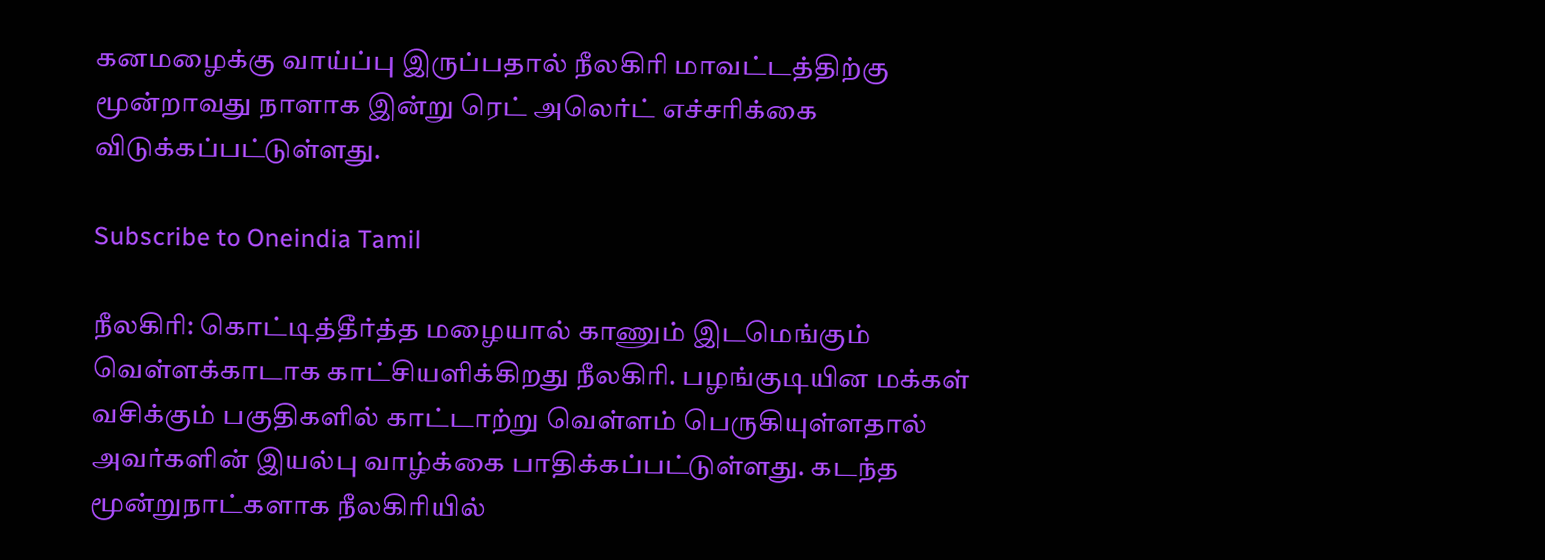கனமழைக்கு வாய்ப்பு இருப்பதால் நீலகிரி மாவட்டத்திற்கு மூன்றாவது நாளாக இன்று ரெட் அலெர்ட் எச்சரிக்கை விடுக்கப்பட்டுள்ளது.

Subscribe to Oneindia Tamil

நீலகிரி: கொட்டித்தீர்த்த மழையால் காணும் இடமெங்கும் வெள்ளக்காடாக காட்சியளிக்கிறது நீலகிரி. பழங்குடியின மக்கள் வசிக்கும் பகுதிகளில் காட்டாற்று வெள்ளம் பெருகியுள்ளதால் அவர்களின் இயல்பு வாழ்க்கை பாதிக்கப்பட்டுள்ளது. கடந்த மூன்றுநாட்களாக நீலகிரியில்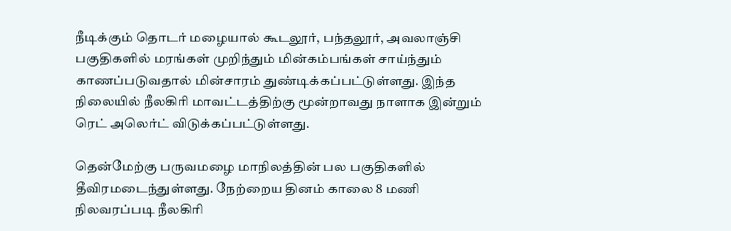நீடிக்கும் தொடர் மழையால் கூடலூர், பந்தலூர், அவலாஞ்சி பகுதிகளில் மரங்கள் முறிந்தும் மின்கம்பங்கள் சாய்ந்தும் காணப்படுவதால் மின்சாரம் துண்டிக்கப்பட்டுள்ளது. இந்த நிலையில் நீலகிரி மாவட்டத்திற்கு மூன்றாவது நாளாக இன்றும் ரெட் அலெர்ட் விடுக்கப்பட்டுள்ளது.

தென்மேற்கு பருவமழை மாநிலத்தின் பல பகுதிகளில் தீவிரமடைந்துள்ளது. நேற்றைய தினம் காலை 8 மணி நிலவரப்படி நீலகிரி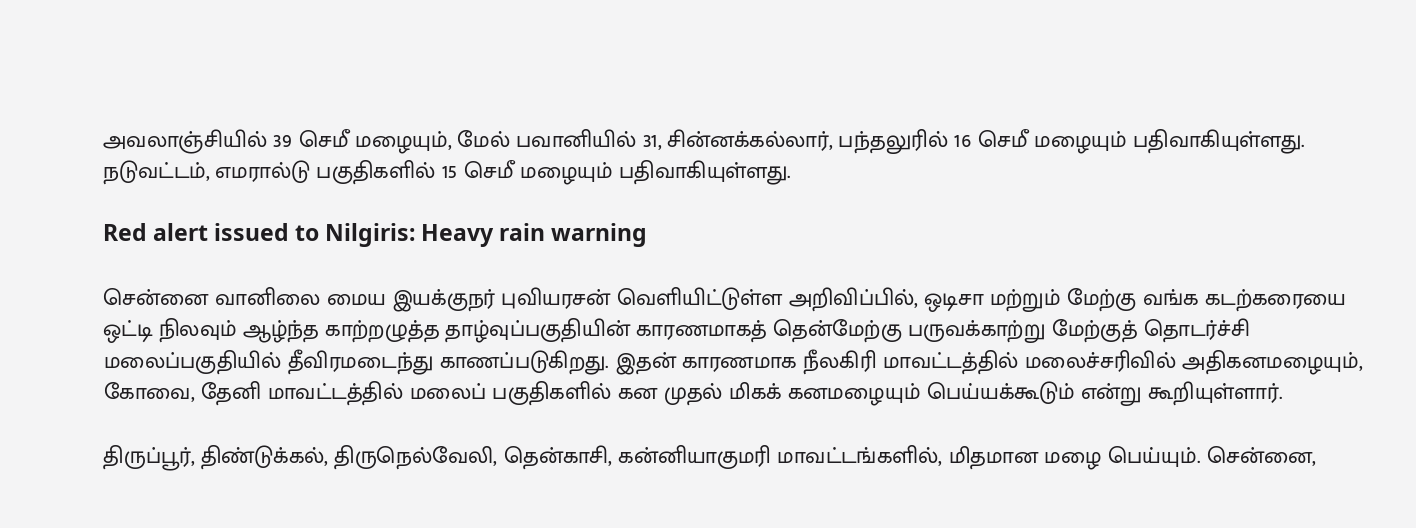அவலாஞ்சியில் 39 செமீ மழையும், மேல் பவானியில் 31, சின்னக்கல்லார், பந்தலுரில் 16 செமீ மழையும் பதிவாகியுள்ளது. நடுவட்டம், எமரால்டு பகுதிகளில் 15 செமீ மழையும் பதிவாகியுள்ளது.

Red alert issued to Nilgiris: Heavy rain warning

சென்னை வானிலை மைய இயக்குநர் புவியரசன் வெளியிட்டுள்ள அறிவிப்பில், ஒடிசா மற்றும் மேற்கு வங்க கடற்கரையை ஒட்டி நிலவும் ஆழ்ந்த காற்றழுத்த தாழ்வுப்பகுதியின் காரணமாகத் தென்மேற்கு பருவக்காற்று மேற்குத் தொடர்ச்சி மலைப்பகுதியில் தீவிரமடைந்து காணப்படுகிறது. இதன் காரணமாக நீலகிரி மாவட்டத்தில் மலைச்சரிவில் அதிகனமழையும், கோவை, தேனி மாவட்டத்தில் மலைப் பகுதிகளில் கன முதல் மிகக் கனமழையும் பெய்யக்கூடும் என்று கூறியுள்ளார்.

திருப்பூர், திண்டுக்கல், திருநெல்வேலி, தென்காசி, கன்னியாகுமரி மாவட்டங்களில், மிதமான மழை பெய்யும். சென்னை,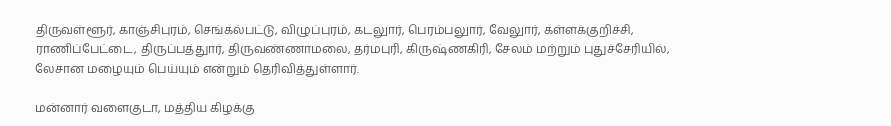திருவள்ளூர், காஞ்சிபுரம், செங்கல்பட்டு, விழுப்புரம், கடலுார், பெரம்பலுார், வேலுார், கள்ளக்குறிச்சி, ராணிப்பேட்டை, திருப்பத்துார், திருவண்ணாமலை, தர்மபுரி, கிருஷ்ணகிரி, சேலம் மற்றும் புதுச்சேரியில், லேசான மழையும் பெய்யும் என்றும் தெரிவித்துள்ளார்.

மன்னார் வளைகுடா, மத்திய கிழக்கு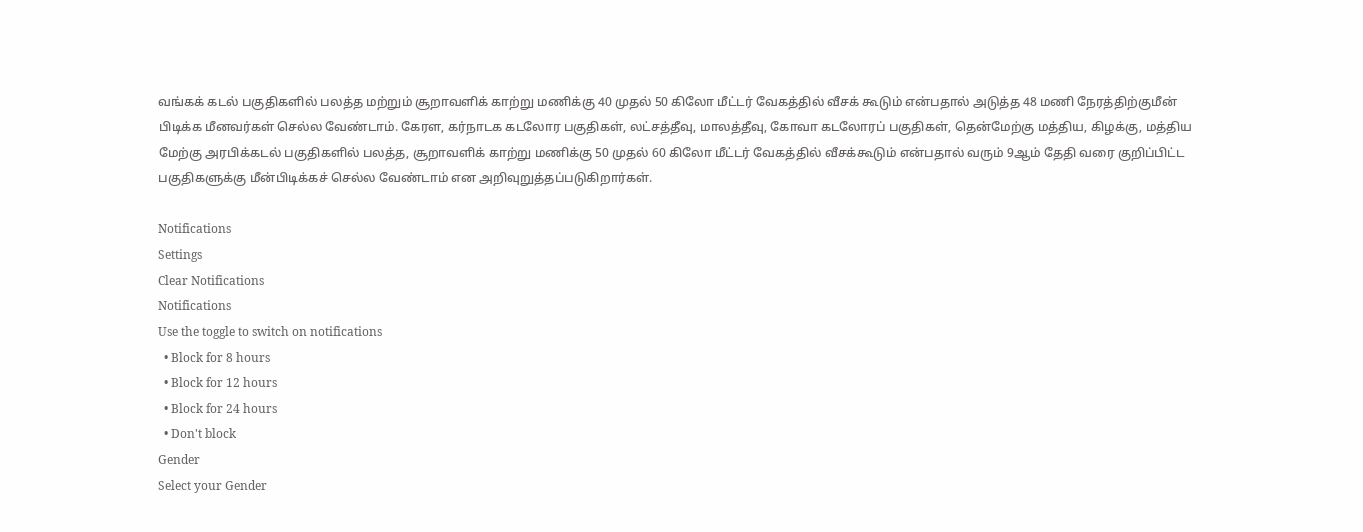வங்கக் கடல் பகுதிகளில் பலத்த மற்றும் சூறாவளிக் காற்று மணிக்கு 40 முதல் 50 கிலோ மீட்டர் வேகத்தில் வீசக் கூடும் என்பதால் அடுத்த 48 மணி நேரத்திற்குமீன் பிடிக்க மீனவர்கள் செல்ல வேண்டாம். கேரள, கர்நாடக கடலோர பகுதிகள், லட்சத்தீவு, மாலத்தீவு, கோவா கடலோரப் பகுதிகள், தென்மேற்கு மத்திய, கிழக்கு, மத்திய மேற்கு அரபிக்கடல் பகுதிகளில் பலத்த, சூறாவளிக் காற்று மணிக்கு 50 முதல் 60 கிலோ மீட்டர் வேகத்தில் வீசக்கூடும் என்பதால் வரும் 9ஆம் தேதி வரை குறிப்பிட்ட பகுதிகளுக்கு மீன்பிடிக்கச் செல்ல வேண்டாம் என அறிவுறுத்தப்படுகிறார்கள்.

Notifications
Settings
Clear Notifications
Notifications
Use the toggle to switch on notifications
  • Block for 8 hours
  • Block for 12 hours
  • Block for 24 hours
  • Don't block
Gender
Select your Gender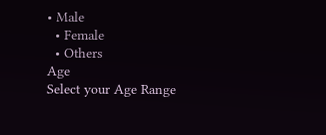• Male
  • Female
  • Others
Age
Select your Age Range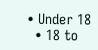• Under 18
  • 18 to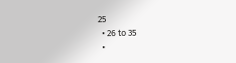25
  • 26 to 35
  •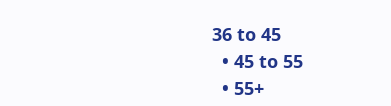36 to 45
  • 45 to 55
  • 55+